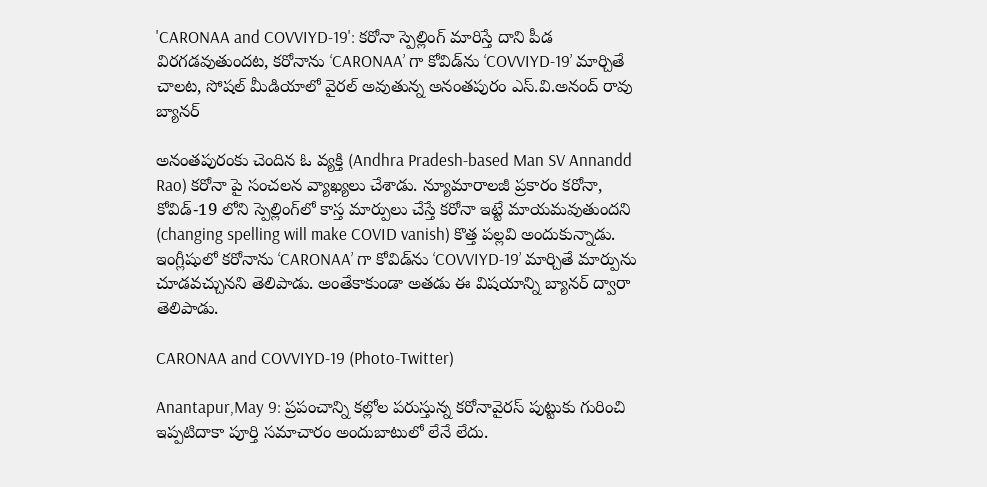'CARONAA and COVVIYD-19': కరోనా స్పెల్లింగ్ మారిస్తే దాని పీడ విరగడవుతుందట, కరోనాను ‘CARONAA’ గా కోవిడ్‌ను ‘COVVIYD-19’ మార్చితే చాలట, సోషల్ మీడియాలో వైరల్ అవుతున్న అనంతపురం ఎస్.వి.అనంద్ రావు బ్యానర్

అనంతపురంకు చెందిన ఓ వ్యక్తి (Andhra Pradesh-based Man SV Annandd Rao) కరోనా పై సంచలన వ్యాఖ్యలు చేశాడు. న్యూమారాలజీ ప్రకారం కరోనా, కోవిడ్‌-19 లోని స్పెల్లింగ్‌లో కాస్త మార్పులు చేస్తే కరోనా ఇట్టే మాయమవుతుందని (changing spelling will make COVID vanish) కొత్త పల్లవి అందుకున్నాడు. ఇంగ్లీషులో కరోనాను ‘CARONAA’ గా కోవిడ్‌ను ‘COVVIYD-19’ మార్చితే మార్పును చూడవచ్చునని తెలిపాడు. అంతేకాకుండా అతడు ఈ విషయాన్ని బ్యానర్‌ ద్వారా తెలిపాడు.

CARONAA and COVVIYD-19 (Photo-Twitter)

Anantapur,May 9: ప్రపంచాన్ని కల్లోల పరుస్తున్న కరోనావైరస్ పుట్టుకు గురించి ఇప్పటిదాకా పూర్తి సమాచారం అందుబాటులో లేనే లేదు.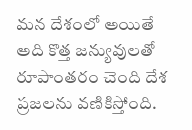మన దేశంలో అయితే అది కొత్త జన్యువులతో రూపాంతరం చెంది దేశ ప్రజలను వణికిస్తోంది.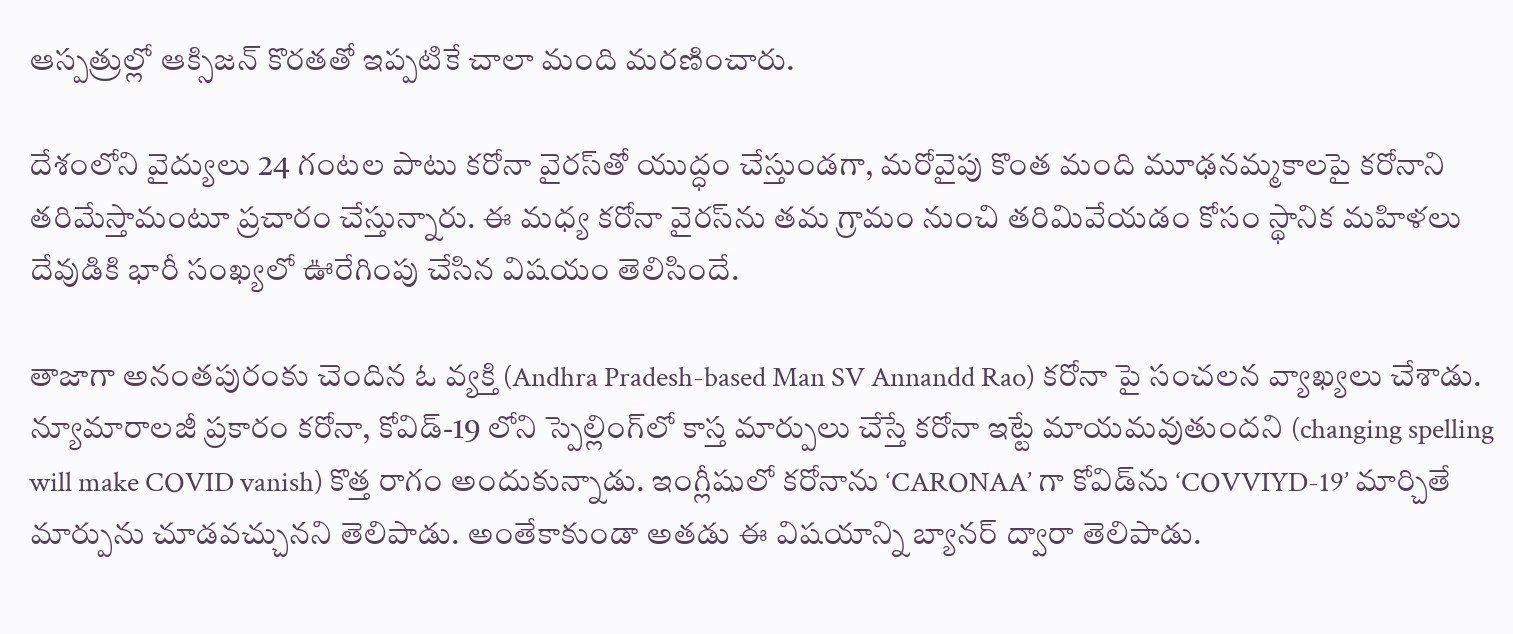ఆస్పత్రుల్లో ఆక్సిజన్‌ కొరతతో ఇప్పటికే చాలా మంది మరణించారు.

దేశంలోని వైద్యులు 24 గంటల పాటు కరోనా వైరస్‌తో యుద్ధం చేస్తుండగా, మరోవైపు కొంత మంది మూఢనమ్మకాలపై కరోనాని తరిమేస్తామంటూ ప్రచారం చేస్తున్నారు. ఈ మధ్య కరోనా వైరస్‌ను తమ గ్రామం నుంచి తరిమివేయడం కోసం స్థానిక మహిళలు దేవుడికి భారీ సంఖ్యలో ఊరేగింపు చేసిన విషయం తెలిసిందే.

తాజాగా అనంతపురంకు చెందిన ఓ వ్యక్తి (Andhra Pradesh-based Man SV Annandd Rao) కరోనా పై సంచలన వ్యాఖ్యలు చేశాడు. న్యూమారాలజీ ప్రకారం కరోనా, కోవిడ్‌-19 లోని స్పెల్లింగ్‌లో కాస్త మార్పులు చేస్తే కరోనా ఇట్టే మాయమవుతుందని (changing spelling will make COVID vanish) కొత్త రాగం అందుకున్నాడు. ఇంగ్లీషులో కరోనాను ‘CARONAA’ గా కోవిడ్‌ను ‘COVVIYD-19’ మార్చితే మార్పును చూడవచ్చునని తెలిపాడు. అంతేకాకుండా అతడు ఈ విషయాన్ని బ్యానర్‌ ద్వారా తెలిపాడు.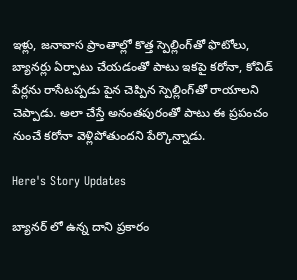ఇళ్లు, జనావాస ప్రాంతాల్లో కొత్త స్పెల్లింగ్‌తో ఫొటోలు, బ్యానర్లు ఏర్పాటు చేయడంతో పాటు ఇకపై కరోనా, కోవిడ్ పేర్లను రాసేటప్పడు పైన చెప్పిన స్పెల్లింగ్‌తో రాయాలని చెప్పాడు. అలా చేస్తే అనంతపురంతో పాటు ఈ ప్రపంచం నుంచే కరోనా వెళ్లిపోతుందని పేర్కొన్నాడు.

Here's Story Updates

బ్యానర్ లో ఉన్న దాని ప్రకారం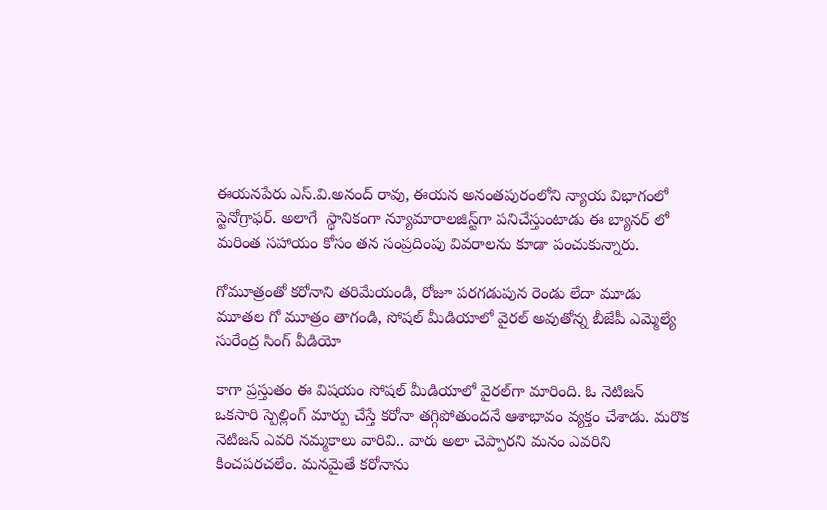ఈయనపేరు ఎస్.వి.అనంద్ రావు, ఈయన అనంతపురంలోని న్యాయ విభాగంలో స్టెనోగ్రాఫర్. అలాగే  స్థానికంగా న్యూమారాలజిస్ట్‌గా పనిచేస్తుంటాడు ఈ బ్యానర్ లో మరింత సహాయం కోసం తన సంప్రదింపు వివరాలను కూడా పంచుకున్నారు.

గోమూత్రంతో కరోనాని తరిమేయండి, రోజూ పరగడుపున రెండు లేదా మూడు మూత‌ల గో మూత్రం తాగండి, సోషల్ మీడియాలో వైరల్ అవుతోన్న బీజేపీ ఎమ్మెల్యే సురేంద్ర సింగ్ వీడియో

కాగా ప్రస్తుతం ఈ విషయం సోషల్‌ మీడియాలో వైరల్‌గా మారింది. ఓ నెటిజన్‌ ఒకసారి స్పెల్లింగ్‌ మార్పు చేస్తే కరోనా తగ్గిపోతుందనే ఆశాభావం వ్యక్తం చేశాడు. మరొక నెటిజన్‌ ఎవరి నమ్మకాలు వారివి.. వారు అలా చెప్పారని మనం ఎవరిని కించపరచలేం. మనమైతే కరోనాను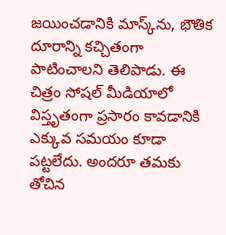జయించడానికి మాస్క్‌ను, భౌతిక దూరాన్ని కచ్చితంగా పాటించాలని తెలిపాడు. ఈ చిత్రం సోషల్ మీడియాలో విస్తృతంగా ప్రసారం కావడానికి ఎక్కువ సమయం కూడా పట్టలేదు. అందరూ తమకు తోచిన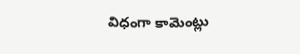విధంగా కామెంట్లు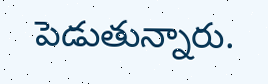పెడుతున్నారు.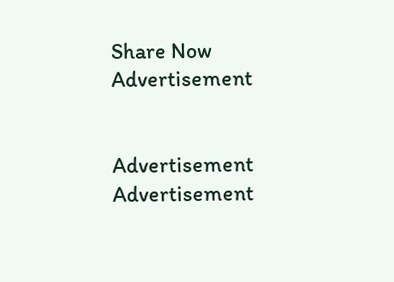Share Now
Advertisement


Advertisement
Advertisement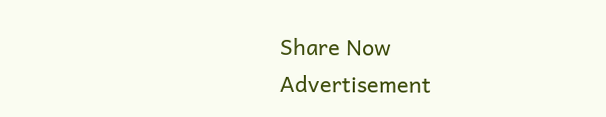Share Now
Advertisement